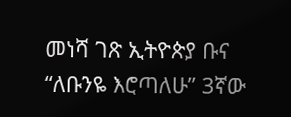መነሻ ገጽ ኢትዮጵያ ቡና “ለቡንዬ እሮጣለሁ” 3ኛው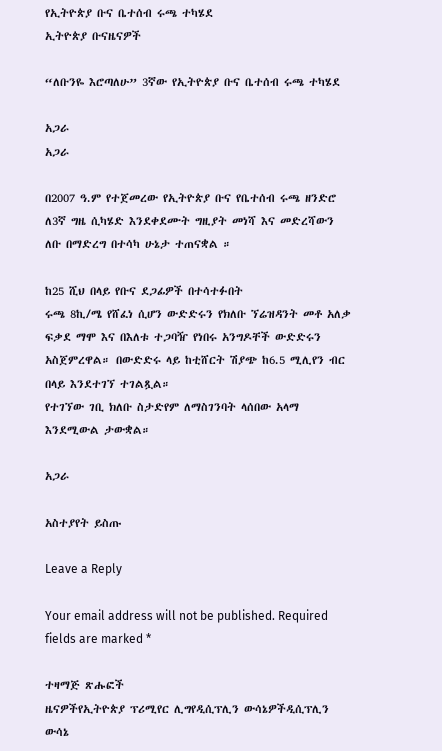የኢትዮጵያ ቡና ቤተሰብ ሩጫ ተካሄደ
ኢትዮጵያ ቡናዜናዎች

“ለቡንዬ እሮጣለሁ” 3ኛው የኢትዮጵያ ቡና ቤተሰብ ሩጫ ተካሄደ

አጋራ
አጋራ

በ2007 ዓ.ም የተጀመረው የኢትዮጵያ ቡና የቤተሰብ ሩጫ ዘንድሮ ለ3ኛ ግዜ ሲካሄድ እንደቀደሙት ግዚያት መነሻ እና መድረሻውን ለቡ በማድረግ በተሳካ ሁኔታ ተጠናቋል ።

ከ25 ሺህ በላይ የቡና ደጋፊዎች በተሳተፉበት
ሩጫ 8ኪ/ሜ የሸፈነ ሲሆን ውድድሩን የክለቡ ኘሬዝዳንት መቶ አለቃ ፍቃደ ማሞ እና በእለቱ ተጋባዥ የነበሩ አንግዶቸች ውድድሩን አስጀምረዋል። በውድድሩ ላይ ከቲሸርት ሽያጭ ከ6.5 ሚሊየን ብር በላይ እንደተገኘ ተገልጿል።
የተገኘው ገቢ ክለቡ ስታድየም ለማስገንባት ላሰበው አላማ እንደሚውል ታውቋል።

አጋራ

አስተያየት ይስጡ

Leave a Reply

Your email address will not be published. Required fields are marked *

ተዛማጅ ጽሑፎች
ዜናዎችየኢትዮጵያ ፕሪሚየር ሊግየዲሲፕሊን ውሳኔዎችዲሲፕሊን ውሳኔ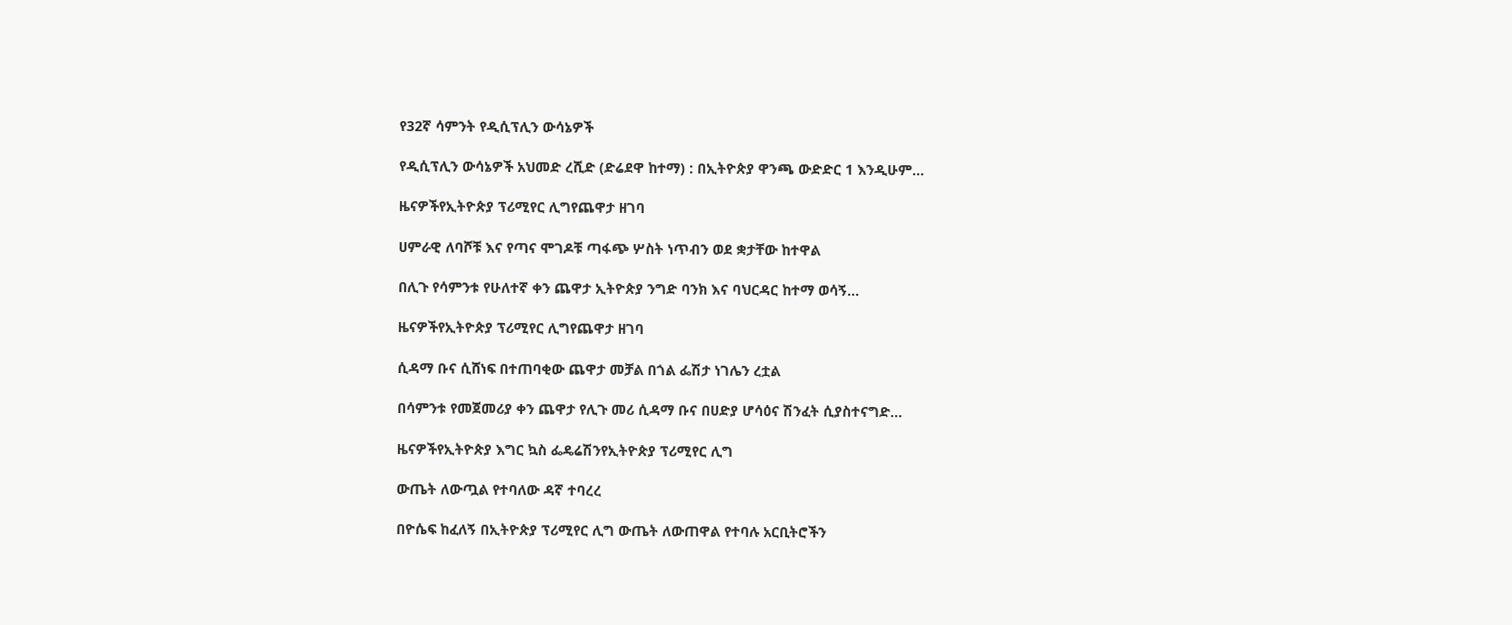የ32ኛ ሳምንት የዲሲፕሊን ውሳኔዎች

የዲሲፕሊን ውሳኔዎች አህመድ ረሺድ (ድሬደዋ ከተማ) : በኢትዮጵያ ዋንጫ ውድድር 1 እንዲሁም...

ዜናዎችየኢትዮጵያ ፕሪሚየር ሊግየጨዋታ ዘገባ

ሀምራዊ ለባሾቹ እና የጣና ሞገዶቹ ጣፋጭ ሦስት ነጥብን ወደ ቋታቸው ከተዋል

በሊጉ የሳምንቱ የሁለተኛ ቀን ጨዋታ ኢትዮጵያ ንግድ ባንክ እና ባህርዳር ከተማ ወሳኝ...

ዜናዎችየኢትዮጵያ ፕሪሚየር ሊግየጨዋታ ዘገባ

ሲዳማ ቡና ሲሸነፍ በተጠባቂው ጨዋታ መቻል በጎል ፌሽታ ነገሌን ረቷል

በሳምንቱ የመጀመሪያ ቀን ጨዋታ የሊጉ መሪ ሲዳማ ቡና በሀድያ ሆሳዕና ሽንፈት ሲያስተናግድ...

ዜናዎችየኢትዮጵያ እግር ኳስ ፌዴሬሽንየኢትዮጵያ ፕሪሚየር ሊግ

ውጤት ለውጧል የተባለው ዳኛ ተባረረ

በዮሴፍ ከፈለኝ በኢትዮጵያ ፕሪሚየር ሊግ ውጤት ለውጠዋል የተባሉ አርቢትሮችን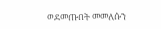ወደመጡበት መመለሱን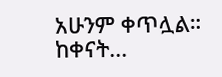አሁንም ቀጥሏል። ከቀናት...